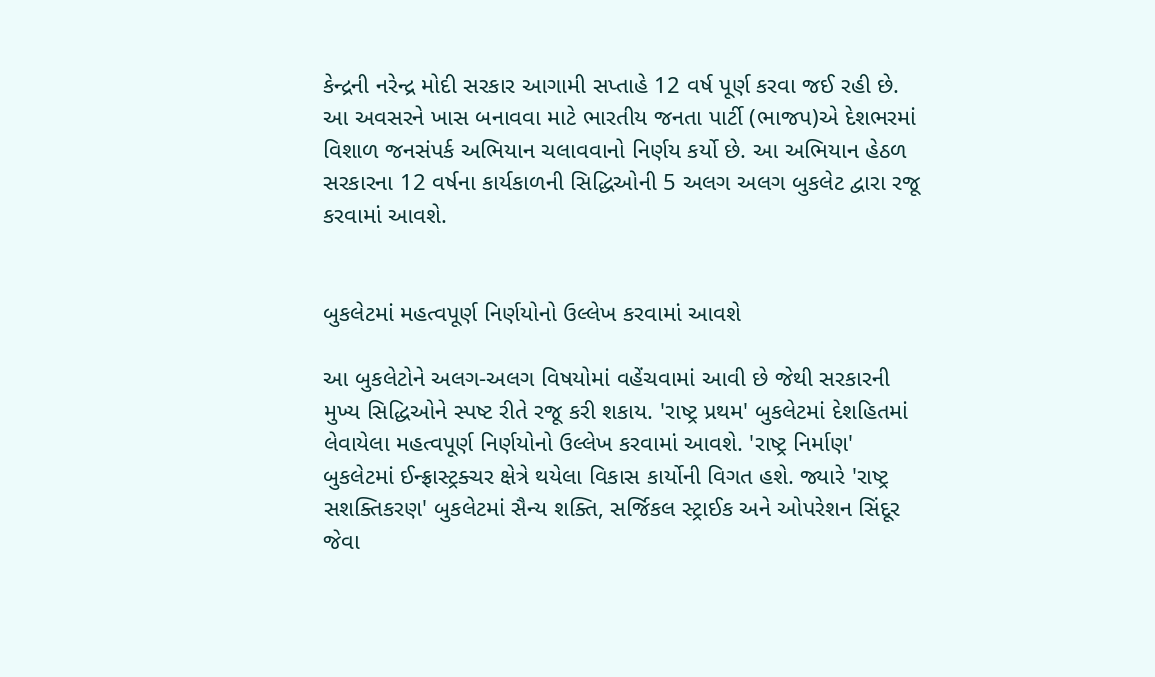કેન્દ્રની નરેન્દ્ર મોદી સરકાર આગામી સપ્તાહે 12 વર્ષ પૂર્ણ કરવા જઈ રહી છે. આ અવસરને ખાસ બનાવવા માટે ભારતીય જનતા પાર્ટી (ભાજપ)એ દેશભરમાં વિશાળ જનસંપર્ક અભિયાન ચલાવવાનો નિર્ણય કર્યો છે. આ અભિયાન હેઠળ સરકારના 12 વર્ષના કાર્યકાળની સિદ્ધિઓની 5 અલગ અલગ બુકલેટ દ્વારા રજૂ કરવામાં આવશે.


બુકલેટમાં મહત્વપૂર્ણ નિર્ણયોનો ઉલ્લેખ કરવામાં આવશે

આ બુકલેટોને અલગ-અલગ વિષયોમાં વહેંચવામાં આવી છે જેથી સરકારની મુખ્ય સિદ્ધિઓને સ્પષ્ટ રીતે રજૂ કરી શકાય. 'રાષ્ટ્ર પ્રથમ' બુકલેટમાં દેશહિતમાં લેવાયેલા મહત્વપૂર્ણ નિર્ણયોનો ઉલ્લેખ કરવામાં આવશે. 'રાષ્ટ્ર નિર્માણ' બુકલેટમાં ઈન્ફ્રાસ્ટ્રક્ચર ક્ષેત્રે થયેલા વિકાસ કાર્યોની વિગત હશે. જ્યારે 'રાષ્ટ્ર સશક્તિકરણ' બુકલેટમાં સૈન્ય શક્તિ, સર્જિકલ સ્ટ્રાઈક અને ઓપરેશન સિંદૂર જેવા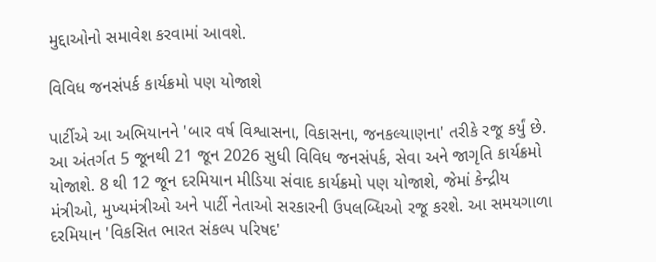મુદ્દાઓનો સમાવેશ કરવામાં આવશે.

વિવિધ જનસંપર્ક કાર્યક્રમો પણ યોજાશે

પાર્ટીએ આ અભિયાનને 'બાર વર્ષ વિશ્વાસના, વિકાસના, જનકલ્યાણના' તરીકે રજૂ કર્યું છે. આ અંતર્ગત 5 જૂનથી 21 જૂન 2026 સુધી વિવિધ જનસંપર્ક, સેવા અને જાગૃતિ કાર્યક્રમો યોજાશે. 8 થી 12 જૂન દરમિયાન મીડિયા સંવાદ કાર્યક્રમો પણ યોજાશે, જેમાં કેન્દ્રીય મંત્રીઓ, મુખ્યમંત્રીઓ અને પાર્ટી નેતાઓ સરકારની ઉપલબ્ધિઓ રજૂ કરશે. આ સમયગાળા દરમિયાન 'વિકસિત ભારત સંકલ્પ પરિષદ'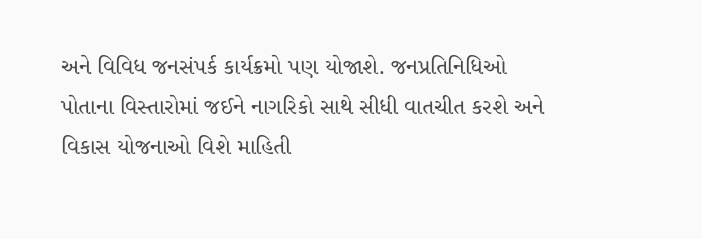અને વિવિધ જનસંપર્ક કાર્યક્રમો પણ યોજાશે. જનપ્રતિનિધિઓ પોતાના વિસ્તારોમાં જઈને નાગરિકો સાથે સીધી વાતચીત કરશે અને વિકાસ યોજનાઓ વિશે માહિતી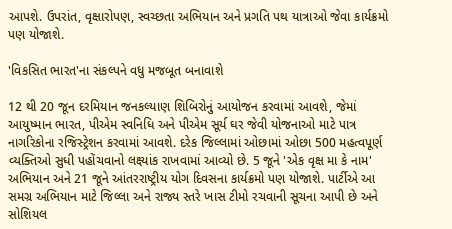આપશે. ઉપરાંત, વૃક્ષારોપણ, સ્વચ્છતા અભિયાન અને પ્રગતિ પથ યાત્રાઓ જેવા કાર્યક્રમો પણ યોજાશે.

'વિકસિત ભારત'ના સંકલ્પને વધુ મજબૂત બનાવાશે

12 થી 20 જૂન દરમિયાન જનકલ્યાણ શિબિરોનું આયોજન કરવામાં આવશે, જેમાં આયુષ્માન ભારત, પીએમ સ્વનિધિ અને પીએમ સૂર્ય ઘર જેવી યોજનાઓ માટે પાત્ર નાગરિકોના રજિસ્ટ્રેશન કરવામાં આવશે. દરેક જિલ્લામાં ઓછામાં ઓછા 500 મહત્વપૂર્ણ વ્યક્તિઓ સુધી પહોંચવાનો લક્ષ્યાંક રાખવામાં આવ્યો છે. 5 જૂને 'એક વૃક્ષ મા કે નામ' અભિયાન અને 21 જૂને આંતરરાષ્ટ્રીય યોગ દિવસના કાર્યક્રમો પણ યોજાશે. પાર્ટીએ આ સમગ્ર અભિયાન માટે જિલ્લા અને રાજ્ય સ્તરે ખાસ ટીમો રચવાની સૂચના આપી છે અને સોશિયલ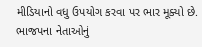મીડિયાનો વધુ ઉપયોગ કરવા પર ભાર મૂક્યો છે. ભાજપના નેતાઓનું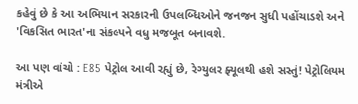કહેવું છે કે આ અભિયાન સરકારની ઉપલબ્ધિઓને જનજન સુધી પહોંચાડશે અને 'વિકસિત ભારત'ના સંકલ્પને વધુ મજબૂત બનાવશે.

આ પણ વાંચો : E85 પેટ્રોલ આવી રહ્યું છે, રેગ્યુલર ફ્યૂલથી હશે સસ્તું! પેટ્રોલિયમ મંત્રીએ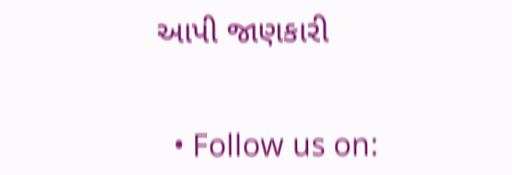આપી જાણકારી


  • Follow us on: